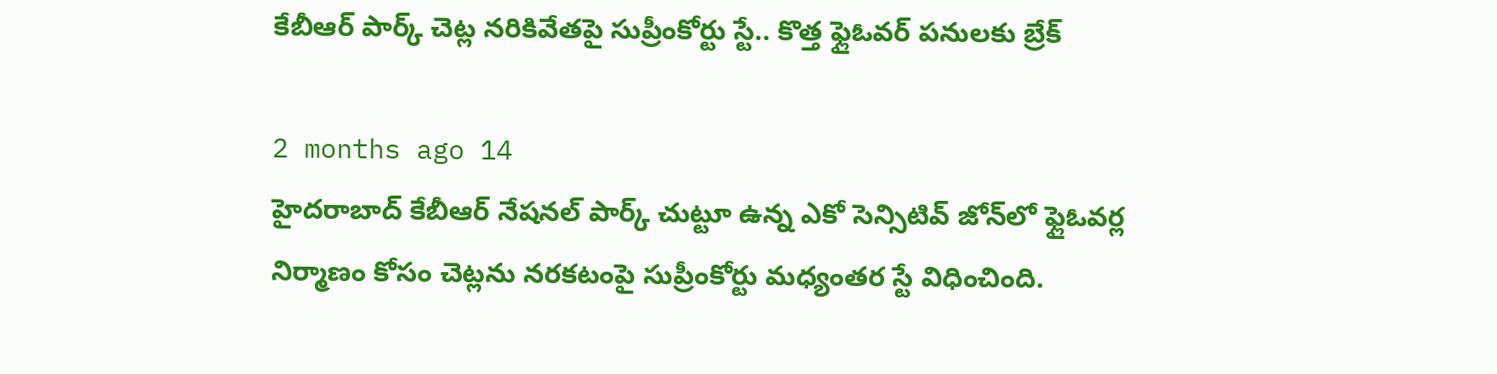కేబీఆర్ పార్క్ చెట్ల నరికివేతపై సుప్రీంకోర్టు స్టే.. కొత్త ఫ్లైఓవర్ పనులకు బ్రేక్

2 months ago 14
హైదరాబాద్ కేబీఆర్ నేషనల్ పార్క్ చుట్టూ ఉన్న ఎకో సెన్సిటివ్ జోన్‌లో ఫ్లైఓవర్ల నిర్మాణం కోసం చెట్లను నరకటంపై సుప్రీంకోర్టు మధ్యంతర స్టే విధించింది.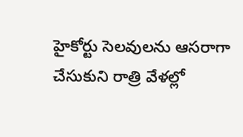హైకోర్టు సెలవులను ఆసరాగా చేసుకుని రాత్రి వేళల్లో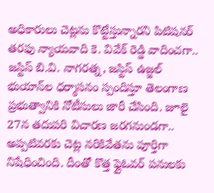అధికారులు చెట్లను కొట్టేస్తున్నారని పిటిషనర్ తరఫు న్యాయవాది కె. వివేక్ రెడ్డి వాదించగా.. జస్టిస్ బి.వి. నాగరత్న, జస్టిస్ ఉజ్జల్ భుయాన్‌ల ధర్మాసనం స్పందిస్తూ తెలంగాణ ప్రభుత్వానికి నోటీసులు జారీ చేసింది. జూలై 27న తదుపరి విచారణ జరగనుండగా.. అప్పటివరకు చెట్ల నరికివేతను పూర్తిగా నిషేధించింది. దీంతో కొత్త ఫ్లైఓవర్ పనులకు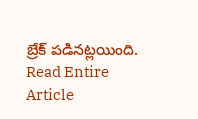బ్రేక్ పడినట్లయింది.
Read Entire Article